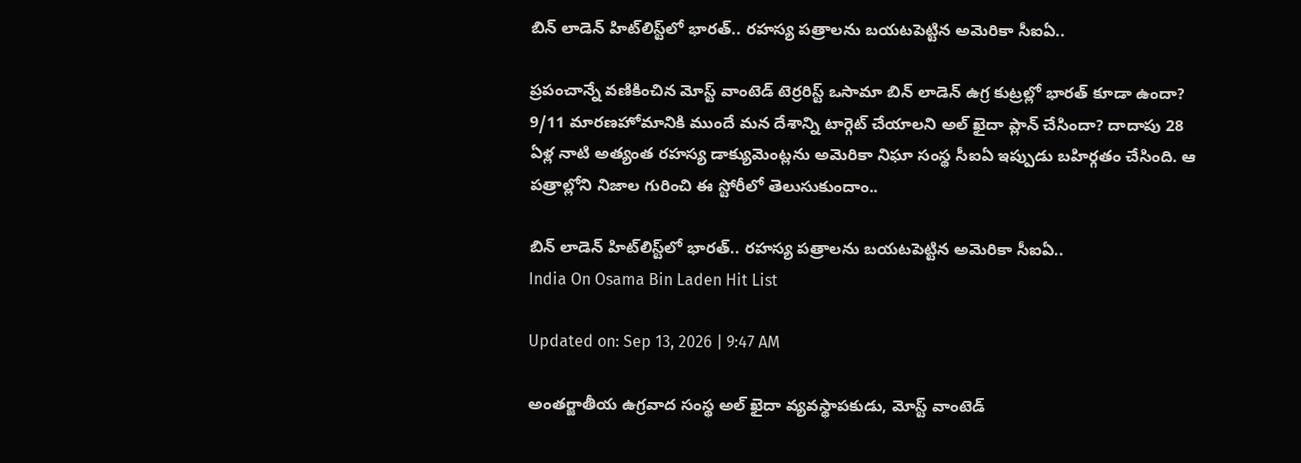బిన్ లాడెన్ హిట్‌లిస్ట్‌లో భారత్.. రహస్య పత్రాలను బయటపెట్టిన అమెరికా సీఐఏ..

ప్రపంచాన్నే వణికించిన మోస్ట్ వాంటెడ్ టెర్రరిస్ట్ ఒసామా బిన్ లాడెన్ ఉగ్ర కుట్రల్లో భారత్ కూడా ఉందా? 9/11 మారణహోమానికి ముందే మన దేశాన్ని టార్గెట్ చేయాలని అల్ ఖైదా ప్లాన్ చేసిందా? దాదాపు 28 ఏళ్ల నాటి అత్యంత రహస్య డాక్యుమెంట్లను అమెరికా నిఘా సంస్థ సీఐఏ ఇప్పుడు బహిర్గతం చేసింది. ఆ పత్రాల్లోని నిజాల గురించి ఈ స్టోరీలో తెలుసుకుందాం..

బిన్ లాడెన్ హిట్‌లిస్ట్‌లో భారత్.. రహస్య పత్రాలను బయటపెట్టిన అమెరికా సీఐఏ..
India On Osama Bin Laden Hit List

Updated on: Sep 13, 2026 | 9:47 AM

అంతర్జాతీయ ఉగ్రవాద సంస్థ అల్ ఖైదా వ్యవస్థాపకుడు, మోస్ట్ వాంటెడ్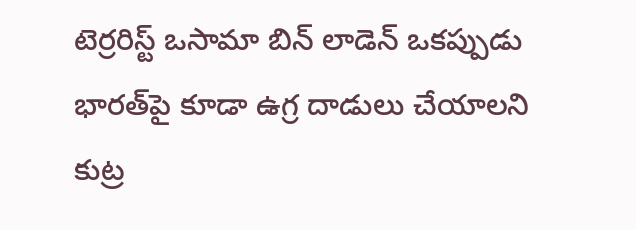టెర్రరిస్ట్ ఒసామా బిన్ లాడెన్ ఒకప్పుడు భారత్‌పై కూడా ఉగ్ర దాడులు చేయాలని కుట్ర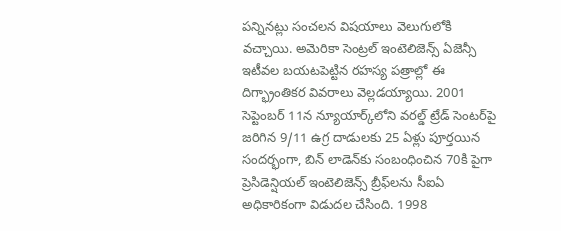పన్నినట్లు సంచలన విషయాలు వెలుగులోకి వచ్చాయి. అమెరికా సెంట్రల్ ఇంటెలిజెన్స్ ఏజెన్సీ ఇటీవల బయటపెట్టిన రహస్య పత్రాల్లో ఈ దిగ్భ్రాంతికర వివరాలు వెల్లడయ్యాయి. 2001 సెప్టెంబర్ 11న న్యూయార్క్‌లోని వరల్డ్ ట్రేడ్ సెంటర్‌పై జరిగిన 9/11 ఉగ్ర దాడులకు 25 ఏళ్లు పూర్తయిన సందర్భంగా, బిన్ లాడెన్‌కు సంబంధించిన 70కి పైగా ప్రెసిడెన్షియల్ ఇంటెలిజెన్స్ బ్రీఫ్‌లను సీఐఏ అధికారికంగా విడుదల చేసింది. 1998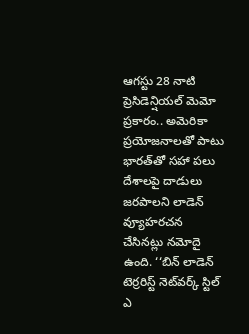ఆగస్టు 28 నాటి ప్రెసిడెన్షియల్ మెమో ప్రకారం.. అమెరికా ప్రయోజనాలతో పాటు భారత్‌తో సహా పలు దేశాలపై దాడులు జరపాలని లాడెన్ వ్యూహరచన చేసినట్లు నమోదై ఉంది. ‘‘బిన్ లాడెన్ టెర్రరిస్ట్ నెట్‌వర్క్ స్టిల్ ఎ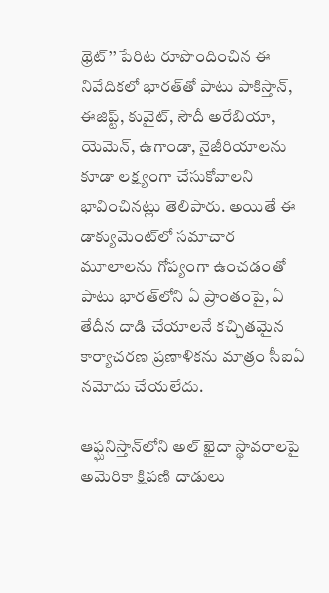థ్రెట్’’ పేరిట రూపొందించిన ఈ నివేదికలో భారత్‌తో పాటు పాకిస్తాన్, ఈజిప్ట్, కువైట్, సౌదీ అరేబియా, యెమెన్, ఉగాండా, నైజీరియాలను కూడా లక్ష్యంగా చేసుకోవాలని భావించినట్లు తెలిపారు. అయితే ఈ డాక్యుమెంట్‌లో సమాచార మూలాలను గోప్యంగా ఉంచడంతో పాటు భారత్‌లోని ఏ ప్రాంతంపై, ఏ తేదీన దాడి చేయాలనే కచ్చితమైన కార్యాచరణ ప్రణాళికను మాత్రం సీఐఏ నమోదు చేయలేదు.

ఆఫ్ఘనిస్తాన్‌లోని అల్ ఖైదా స్థావరాలపై అమెరికా క్షిపణి దాడులు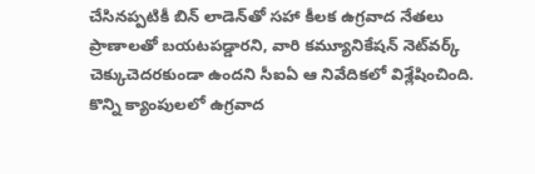చేసినప్పటికీ బిన్ లాడెన్‌తో సహా కీలక ఉగ్రవాద నేతలు ప్రాణాలతో బయటపడ్డారని, వారి కమ్యూనికేషన్ నెట్‌వర్క్ చెక్కుచెదరకుండా ఉందని సీఐఏ ఆ నివేదికలో విశ్లేషించింది. కొన్ని క్యాంపులలో ఉగ్రవాద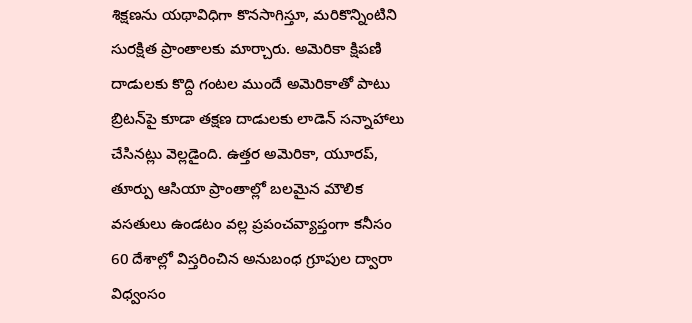శిక్షణను యథావిధిగా కొనసాగిస్తూ, మరికొన్నింటిని సురక్షిత ప్రాంతాలకు మార్చారు. అమెరికా క్షిపణి దాడులకు కొద్ది గంటల ముందే అమెరికాతో పాటు బ్రిటన్‌పై కూడా తక్షణ దాడులకు లాడెన్ సన్నాహాలు చేసినట్లు వెల్లడైంది. ఉత్తర అమెరికా, యూరప్, తూర్పు ఆసియా ప్రాంతాల్లో బలమైన మౌలిక వసతులు ఉండటం వల్ల ప్రపంచవ్యాప్తంగా కనీసం 60 దేశాల్లో విస్తరించిన అనుబంధ గ్రూపుల ద్వారా విధ్వంసం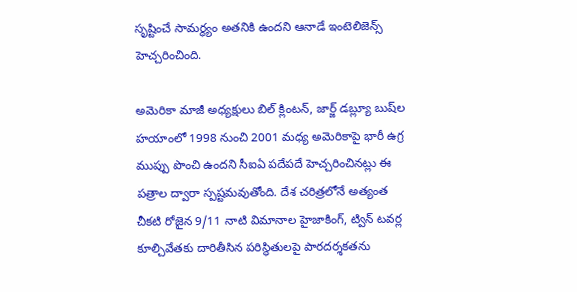సృష్టించే సామర్థ్యం అతనికి ఉందని ఆనాడే ఇంటెలిజెన్స్ హెచ్చరించింది.

అమెరికా మాజీ అధ్యక్షులు బిల్ క్లింటన్, జార్జ్ డబ్ల్యూ బుష్‌ల హయాంలో 1998 నుంచి 2001 మధ్య అమెరికాపై భారీ ఉగ్ర ముప్పు పొంచి ఉందని సీఐఏ పదేపదే హెచ్చరించినట్లు ఈ పత్రాల ద్వారా స్పష్టమవుతోంది. దేశ చరిత్రలోనే అత్యంత చీకటి రోజైన 9/11 నాటి విమానాల హైజాకింగ్, ట్విన్ టవర్ల కూల్చివేతకు దారితీసిన పరిస్థితులపై పారదర్శకతను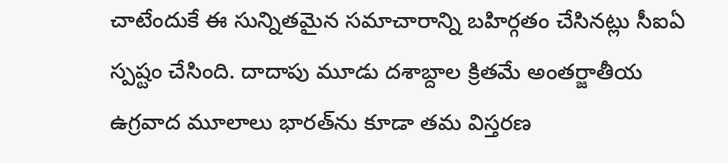చాటేందుకే ఈ సున్నితమైన సమాచారాన్ని బహిర్గతం చేసినట్లు సీఐఏ స్పష్టం చేసింది. దాదాపు మూడు దశాబ్దాల క్రితమే అంతర్జాతీయ ఉగ్రవాద మూలాలు భారత్‌ను కూడా తమ విస్తరణ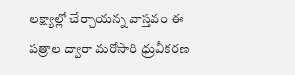లక్ష్యాల్లో చేర్చాయన్న వాస్తవం ఈ పత్రాల ద్వారా మరోసారి ధ్రువీకరణ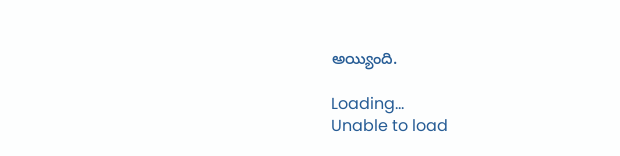అయ్యింది.

Loading...
Unable to load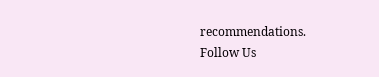recommendations.
Follow Us